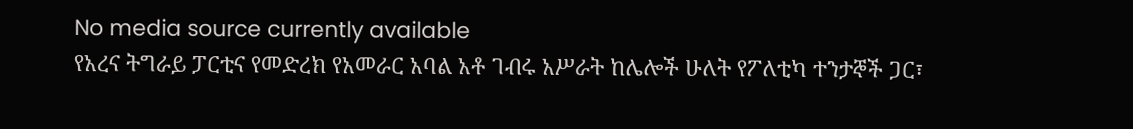No media source currently available
የአረና ትግራይ ፓርቲና የመድረክ የአመራር አባል አቶ ገብሩ አሥራት ከሌሎች ሁለት የፖለቲካ ተንታኞች ጋር፣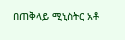በጠቅላይ ሚኒስትር አቶ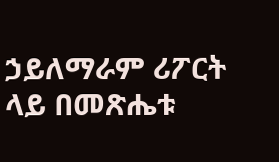ኃይለማራም ሪፖርት ላይ በመጽሔቱ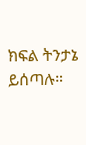ክፍል ትንታኔ ይሰጣሉ።